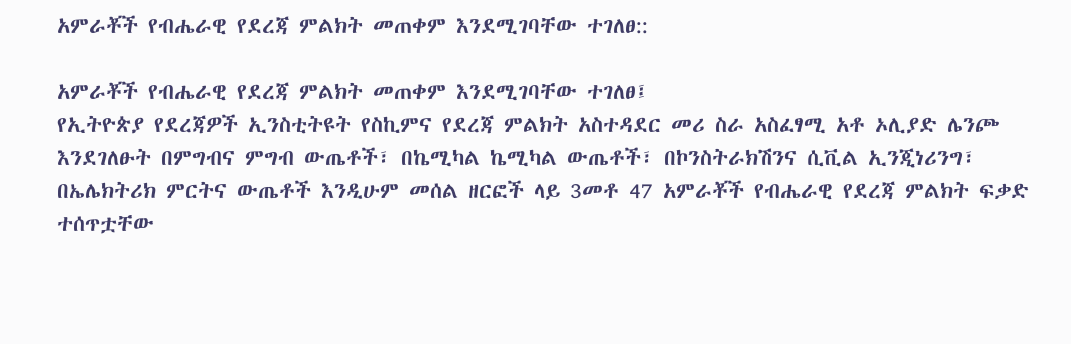አምራቾች የብሔራዊ የደረጃ ምልክት መጠቀም እንደሚገባቸው ተገለፀ::

አምራቾች የብሔራዊ የደረጃ ምልክት መጠቀም እንደሚገባቸው ተገለፀ፤
የኢትዮጵያ የደረጃዎች ኢንስቲትዩት የስኪምና የደረጃ ምልክት አስተዳደር መሪ ስራ አስፈፃሚ አቶ ኦሊያድ ሌንጮ እንደገለፁት በምግብና ምግብ ውጤቶች፣ በኬሚካል ኬሚካል ውጤቶች፣ በኮንስትራክሽንና ሲቪል ኢንጂነሪንግ፣ በኤሌክትሪክ ምርትና ውጤቶች እንዲሁም መሰል ዘርፎች ላይ 3መቶ 47 አምራቾች የብሔራዊ የደረጃ ምልክት ፍቃድ ተሰጥቷቸው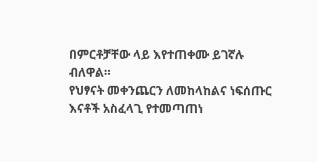በምርቶቻቸው ላይ እየተጠቀሙ ይገኛሉ ብለዋል።
የህፃናት መቀንጨርን ለመከላከልና ነፍሰጡር እናቶች አስፈላጊ የተመጣጠነ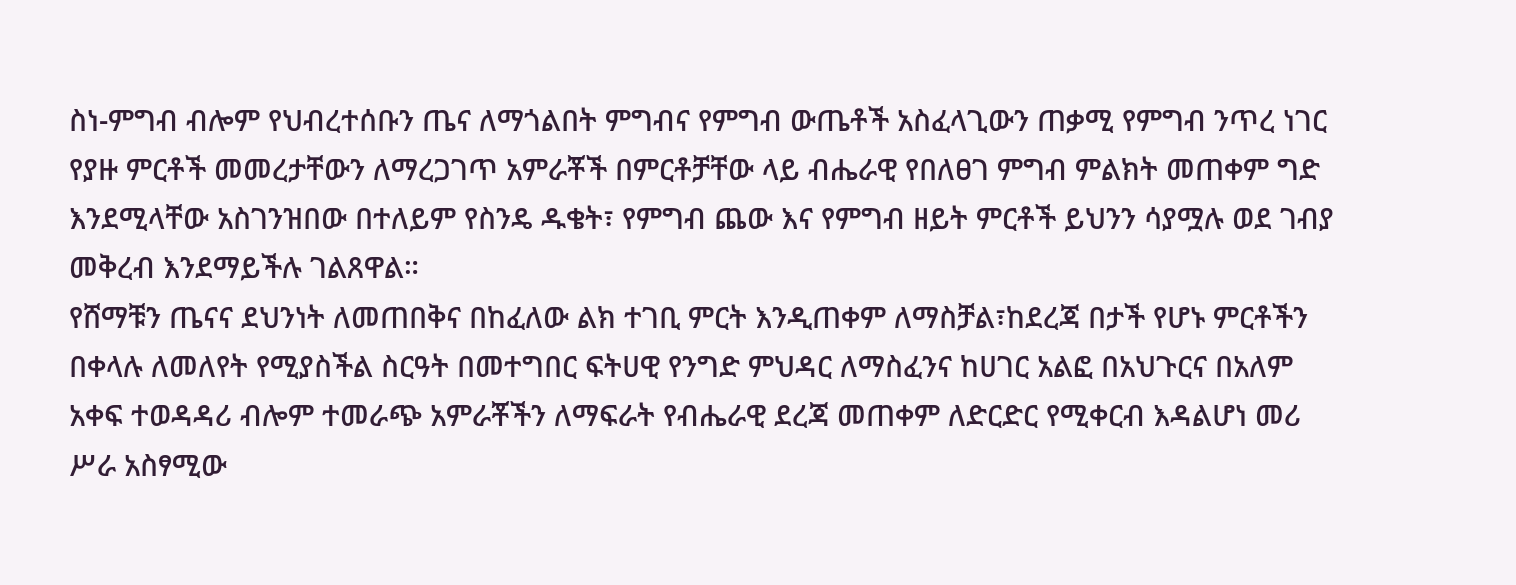ስነ-ምግብ ብሎም የህብረተሰቡን ጤና ለማጎልበት ምግብና የምግብ ውጤቶች አስፈላጊውን ጠቃሚ የምግብ ንጥረ ነገር የያዙ ምርቶች መመረታቸውን ለማረጋገጥ አምራቾች በምርቶቻቸው ላይ ብሔራዊ የበለፀገ ምግብ ምልክት መጠቀም ግድ እንደሚላቸው አስገንዝበው በተለይም የስንዴ ዱቄት፣ የምግብ ጨው እና የምግብ ዘይት ምርቶች ይህንን ሳያሟሉ ወደ ገብያ መቅረብ እንደማይችሉ ገልጸዋል።
የሸማቹን ጤናና ደህንነት ለመጠበቅና በከፈለው ልክ ተገቢ ምርት እንዲጠቀም ለማስቻል፣ከደረጃ በታች የሆኑ ምርቶችን በቀላሉ ለመለየት የሚያስችል ስርዓት በመተግበር ፍትሀዊ የንግድ ምህዳር ለማስፈንና ከሀገር አልፎ በአህጉርና በአለም አቀፍ ተወዳዳሪ ብሎም ተመራጭ አምራቾችን ለማፍራት የብሔራዊ ደረጃ መጠቀም ለድርድር የሚቀርብ እዳልሆነ መሪ ሥራ አስፃሚው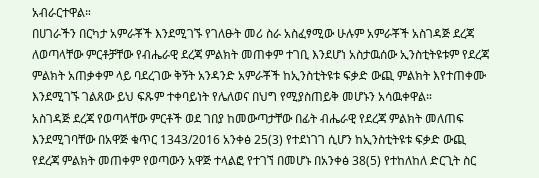አብራርተዋል።
በሀገራችን በርካታ አምራቾች እንደሚገኙ የገለፁት መሪ ስራ አስፈፃሚው ሁሉም አምራቾች አስገዳጅ ደረጃ ለወጣላቸው ምርቶቻቸው የብሔራዊ ደረጃ ምልክት መጠቀም ተገቢ እንደሆነ አስታዉሰው ኢንስቲትዩቱም የደረጃ ምልክት አጠቃቀም ላይ ባደረገው ቅኝት አንዳንድ አምራቾች ከኢንስቲትዩቱ ፍቃድ ውጪ ምልክት እየተጠቀሙ እንደሚገኙ ገልጸው ይህ ፍጹም ተቀባይነት የሌለወና በህግ የሚያስጠይቅ መሆኑን አሳዉቀዋል።
አስገዳጅ ደረጃ የወጣላቸው ምርቶች ወደ ገበያ ከመውጣታቸው በፊት ብሔራዊ የደረጃ ምልክት መለጠፍ እንደሚገባቸው በአዋጅ ቁጥር 1343/2016 አንቀፅ 25(3) የተደነገገ ሲሆን ከኢንስቲትዩቱ ፍቃድ ውጪ የደረጃ ምልክት መጠቀም የወጣውን አዋጅ ተላልፎ የተገኘ በመሆኑ በአንቀፅ 38(5) የተከለከለ ድርጊት ስር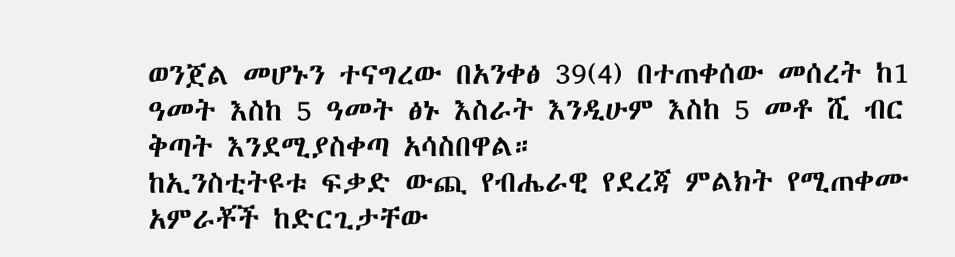ወንጀል መሆኑን ተናግረው በአንቀፅ 39(4) በተጠቀሰው መሰረት ከ1 ዓመት እስከ 5 ዓመት ፅኑ እስራት እንዲሁም እስከ 5 መቶ ሺ ብር ቅጣት እንደሚያስቀጣ አሳስበዋል።
ከኢንስቲትዩቱ ፍቃድ ውጪ የብሔራዊ የደረጃ ምልክት የሚጠቀሙ አምራቾች ከድርጊታቸው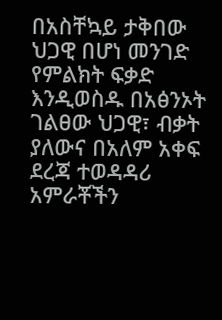በአስቸኳይ ታቅበው ህጋዊ በሆነ መንገድ የምልክት ፍቃድ እንዲወስዱ በአፅንኦት ገልፀው ህጋዊ፣ ብቃት ያለውና በአለም አቀፍ ደረጃ ተወዳዳሪ አምራቾችን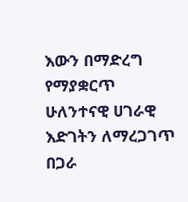እውን በማድረግ የማያቋርጥ ሁለንተናዊ ሀገራዊ እድገትን ለማረጋገጥ በጋራ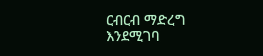ርብርብ ማድረግ እንደሚገባ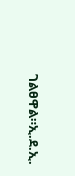ገልፀዋል።ኢ.ደ.ኢ.